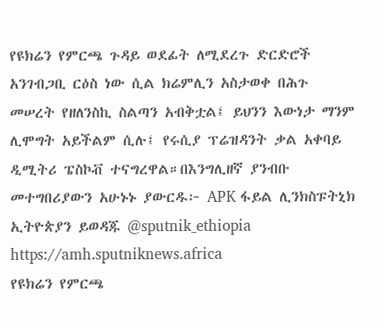የዩክሬን የምርጫ ጉዳይ ወደፊት ለሚደረጉ ድርድሮች አንገብጋቢ ርዕስ ነው ሲል ክሬምሊን አስታወቀ በሕጉ መሠረት የዘለንስኪ ስልጣን አብቅቷል፤ ይህንን እውነታ ማንም ሊሞግት አይችልም ሲሉ፤ የሩሲያ ፕሬዝዳንት ቃል አቀባይ ዲሚትሪ ፔስኮቭ ተናግረዋል።በእንግሊዘኛ ያንብቡ መተግበሪያውን አሁኑኑ ያውርዱ፦ APK ፋይል ሊንክስፑትኒክ ኢትዮጵያን ይወዳጁ @sputnik_ethiopia
https://amh.sputniknews.africa
የዩክሬን የምርጫ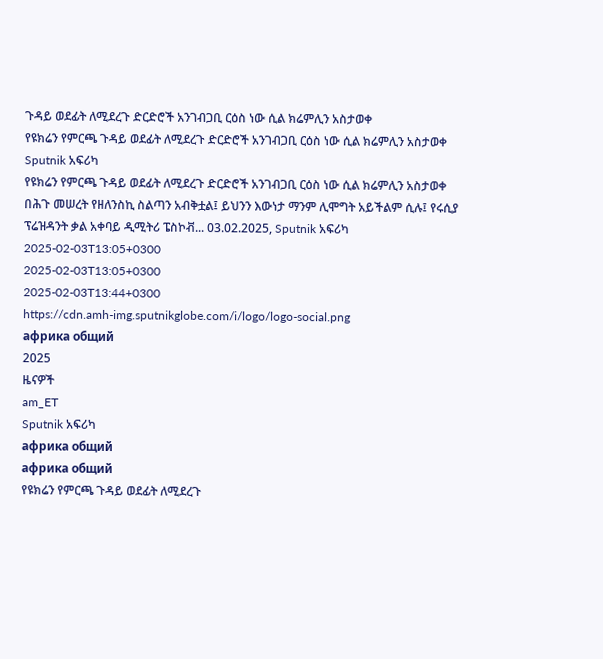ጉዳይ ወደፊት ለሚደረጉ ድርድሮች አንገብጋቢ ርዕስ ነው ሲል ክሬምሊን አስታወቀ
የዩክሬን የምርጫ ጉዳይ ወደፊት ለሚደረጉ ድርድሮች አንገብጋቢ ርዕስ ነው ሲል ክሬምሊን አስታወቀ
Sputnik አፍሪካ
የዩክሬን የምርጫ ጉዳይ ወደፊት ለሚደረጉ ድርድሮች አንገብጋቢ ርዕስ ነው ሲል ክሬምሊን አስታወቀ በሕጉ መሠረት የዘለንስኪ ስልጣን አብቅቷል፤ ይህንን እውነታ ማንም ሊሞግት አይችልም ሲሉ፤ የሩሲያ ፕሬዝዳንት ቃል አቀባይ ዲሚትሪ ፔስኮቭ... 03.02.2025, Sputnik አፍሪካ
2025-02-03T13:05+0300
2025-02-03T13:05+0300
2025-02-03T13:44+0300
https://cdn.amh-img.sputnikglobe.com/i/logo/logo-social.png
африка общий
2025
ዜናዎች
am_ET
Sputnik አፍሪካ
африка общий
африка общий
የዩክሬን የምርጫ ጉዳይ ወደፊት ለሚደረጉ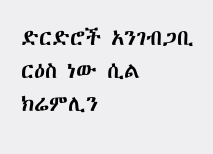ድርድሮች አንገብጋቢ ርዕስ ነው ሲል ክሬምሊን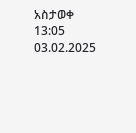አስታወቀ
13:05 03.02.2025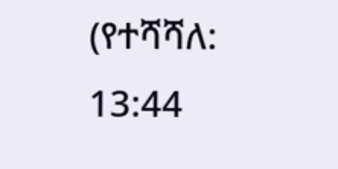(የተሻሻለ: 13:44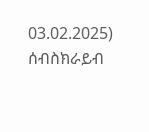03.02.2025)
ሰብስክራይብ